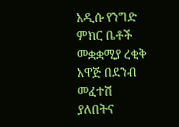አዲሱ የንግድ ምክር ቤቶች መቋቋሚያ ረቂቅ አዋጅ በደንብ መፈተሽ ያለበትና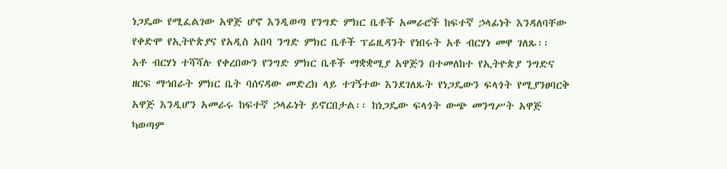ነጋዴው የሚፈልገው አዋጅ ሆኖ እንዲወጣ የንግድ ምክር ቤቶች አመራሮች ከፍተኛ ኃላፊነት እንዳለባቸው የቀድሞ የኢትዮጵያና የአዲስ አበባ ንግድ ምክር ቤቶች ፕሬዚዳንት የነበሩት አቶ ብርሃነ መዋ ገለጹ፡፡
አቶ ብርሃነ ተሻሻሉ የቀረበውን የንግድ ምክር ቤቶች ማቋቋሚያ አዋጅን በተመለከተ የኢትዮጵያ ንግድና ዘርፍ ማኅበራት ምክር ቤት ባሰናዳው መድረክ ላይ ተገኝተው እንደገለጹት የነጋዴውን ፍላጎት የሚያንፀባርቅ አዋጅ እንዲሆን አመራሩ ከፍተኛ ኃላፊነት ይኖርበታል፡፡ ከነጋዴው ፍላጎት ውጭ መንግሥት አዋጅ ካወጣም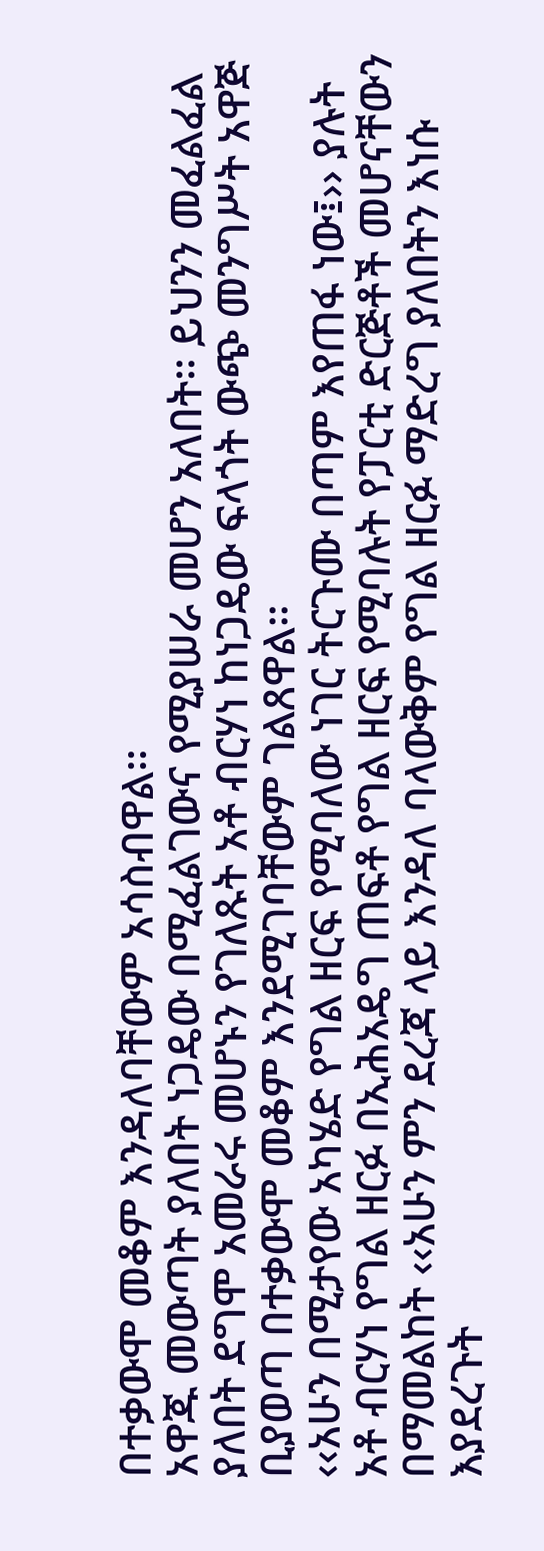በተቃውሞ መቆም እንዳለባቸውም አሳስብዋል፡፡
አዋጁ መውጣት ያለበት ነጋዴው በሚፈልገውና የሚያሠራ መሆን አለበት፡፡ ይህንን መፈልፈል ያለበት ደግሞ አመራሩ መሆኑን የገለጹት አቶ ብርሃነ ከነጋዴው ፍላጎት ውጭ መንግሥት አዋጅ ቢያወጣ በተቃውሞ መቆም እንደሚገባቸውም ገልጸዋል፡፡
‹‹አሁን በሚታየው አካሄድ የግል ዘርፍ የሚባለው ነገር ትርጉሙ በጣም እየጠፋ ነው፤›› ያሉት አቶ ብርሃነ የግል ዘርፉ በኢሕአዴግ ጠፍቶ የግል ዘርፍ የሚባሉት የፓርቲ ድርጅቶች መሆናቸውን በማመልከት ‹‹አሁን ምን ደረጃ ላይ እንዳለ ባላውቅም የግል ዘርፉ ማድረግ ያለበትን እነሱ እያደረጉት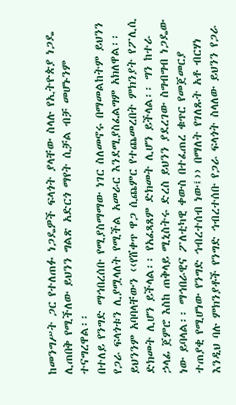ከመንግሥት ጋር የተለጠፉ ነጋዴዎች ፍላጎት ያላቸው ስላሉ የኢትዮጵያ ነጋዴ ሊጠበቅ የሚችለው ይህንን ግልጽ አድርጎ ማየት ሲቻል ብቻ መሆኑንም ተናግረዋል፡፡
በተለይ የንግድ ማኅበረሰቡ የሚያስማማው ነገር ስለመኖሩ በማመልከትም ይህንን የጋራ ፍላጎቱን ሊያሟላለት የሚችል አመራር እንደሚያስፈልግም አክለዋል፡፡ ይህንንም አባባላቸውን ‹‹የሸቀጥ ዋጋ ሲጨምር የተጨመረበት ምክንያት የፖሊሲ ድክመት ሊሆን ይችላል፡፡ የአፈጻጸም ድክመት ሊሆን ይችላል፡፡ ግን ከተራ ኃላፊ ጀምሮ እስከ ጠቅላይ ሚኒስትሩ ድረስ ይህንን ያደረገው ስግብግብ ነጋዴው ነው ይባላል፡፡ ማኅበራዊና ፖለቲካዊ ቀውስ በተፈጠረ ቁጥር የመጀመርያ ተጠያቂ የሚሆነው የንግድ ኅብረተሰብ ነው፤›› በማለት የገለጹት አቶ ብርሃነ እንዲህ ባሉ ምክንያቶች የንግድ ኅብረተሰቡ የጋራ ፍላጎት ስላለው ይህንን የጋራ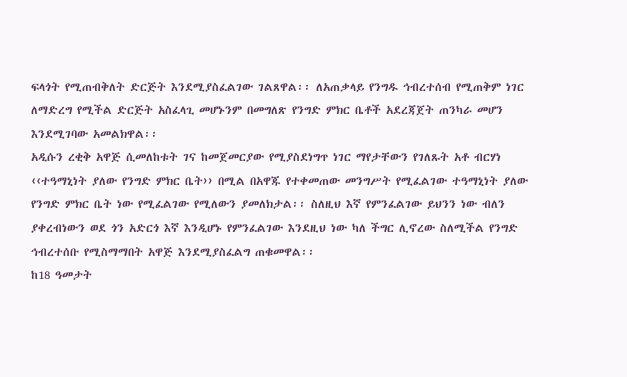ፍላጎት የሚጠብቅለት ድርጅት እንደሚያስፈልገው ገልጸዋል፡፡ ለአጠቃላይ የንግዱ ኅብረተሰብ የሚጠቅም ነገር ለማድረግ የሚችል ድርጅት አስፈላጊ መሆኑንም በመግለጽ የንግድ ምክር ቤቶች አደረጃጀት ጠንካራ መሆን እንደሚገባው አመልክዋል፡፡
አዲሱን ረቂቅ አዋጅ ሲመለከቱት ገና ከመጀመርያው የሚያስደነግጥ ነገር ማየታቸውን የገለጹት አቶ ብርሃነ ‹‹ተዓማኒነት ያለው የንግድ ምክር ቤት›› በሚል በአዋጁ የተቀመጠው መንግሥት የሚፈልገው ተዓማኒነት ያለው የንግድ ምክር ቤት ነው የሚፈልገው የሚለውን ያመለክታል፡፡ ስለዚህ እኛ የምንፈልገው ይህንን ነው ብለን ያቀረብነውን ወደ ጎን አድርጎ እኛ እንዲሆኑ የምንፈልገው እንደዚህ ነው ካለ ችግር ሊኖረው ስለሚችል የንግድ ኅብረተሰቡ የሚስማማበት አዋጅ እንደሚያስፈልግ ጠቁመዋል፡፡
ከ18 ዓመታት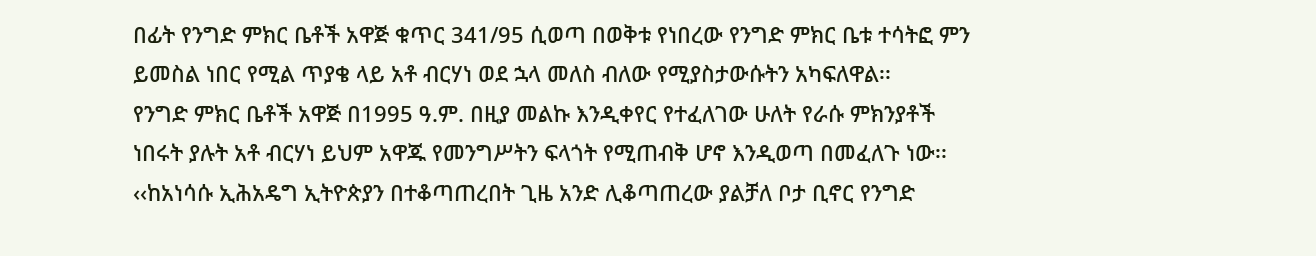በፊት የንግድ ምክር ቤቶች አዋጅ ቁጥር 341/95 ሲወጣ በወቅቱ የነበረው የንግድ ምክር ቤቱ ተሳትፎ ምን ይመስል ነበር የሚል ጥያቄ ላይ አቶ ብርሃነ ወደ ኋላ መለስ ብለው የሚያስታውሱትን አካፍለዋል፡፡
የንግድ ምክር ቤቶች አዋጅ በ1995 ዓ.ም. በዚያ መልኩ እንዲቀየር የተፈለገው ሁለት የራሱ ምክንያቶች ነበሩት ያሉት አቶ ብርሃነ ይህም አዋጁ የመንግሥትን ፍላጎት የሚጠብቅ ሆኖ እንዲወጣ በመፈለጉ ነው፡፡ ‹‹ከአነሳሱ ኢሕአዴግ ኢትዮጵያን በተቆጣጠረበት ጊዜ አንድ ሊቆጣጠረው ያልቻለ ቦታ ቢኖር የንግድ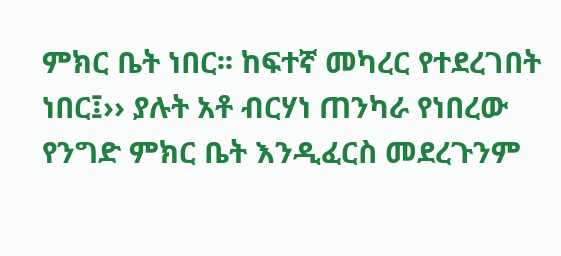ምክር ቤት ነበር፡፡ ከፍተኛ መካረር የተደረገበት ነበር፤›› ያሉት አቶ ብርሃነ ጠንካራ የነበረው የንግድ ምክር ቤት እንዲፈርስ መደረጉንም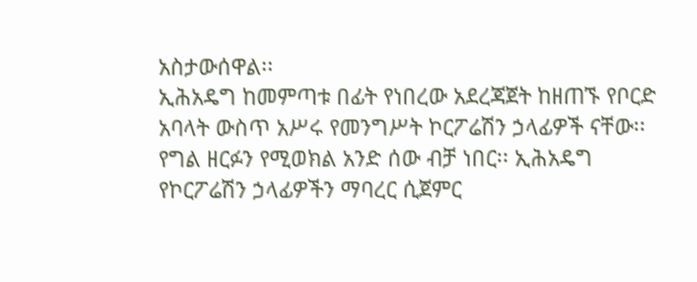አስታውሰዋል፡፡
ኢሕአዴግ ከመምጣቱ በፊት የነበረው አደረጃጀት ከዘጠኙ የቦርድ አባላት ውስጥ አሥሩ የመንግሥት ኮርፖሬሽን ኃላፊዎች ናቸው፡፡ የግል ዘርፉን የሚወክል አንድ ሰው ብቻ ነበር፡፡ ኢሕአዴግ የኮርፖሬሽን ኃላፊዎችን ማባረር ሲጀምር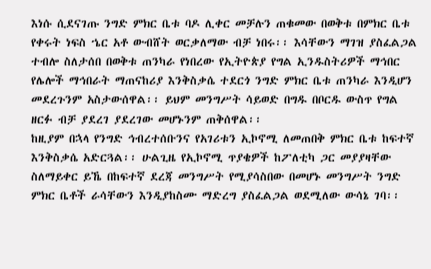እነሱ ሲደናገጡ ንግድ ምክር ቤቱ ባዶ ሊቀር መቻሉን ጠቁመው በወቅቱ በምክር ቤቱ የቀሩት ነፍስ ኄር አቶ ውብሸት ወርቃለማው ብቻ ነበሩ፡፡ እሳቸውን ማገዝ ያስፈልጋል ተብሎ ስለታሰበ በወቅቱ ጠንካራ የነበረው የኢትዮጵያ የግል ኢንዱስትሪዎች ማኅበር የሌሎች ማኅበራት ማጠናከሪያ እንቅስቃሴ ተደርጎ ንግድ ምክር ቤቱ ጠንካራ እንዲሆን መደረጉንም አስታውሰዋል፡፡ ይህም መንግሥት ሳይወድ በግዱ በቦርዱ ውስጥ የግል ዘርፉ ብቻ ያደረገ ያደረገው መሆኑንም ጠቅሰዋል፡፡
ከዚያም በኋላ የንግድ ኅብረተሰቡንና የአገሪቱን ኢኮኖሚ ለመጠበቅ ምክር ቤቱ ከፍተኛ እንቅስቃሴ አድርጓል፡፡ ሁልጊዜ የኢኮኖሚ ጥያቄዎች ከፖለቲካ ጋር መያያዛቸው ስለማይቀር ይኼ በከፍተኛ ደረጃ መንግሥት የሚያሳስበው በመሆኑ መንግሥት ንግድ ምክር ቤቶች ራሳቸውን እንዲያከስሙ ማድረግ ያስፈልጋል ወደሚለው ውሳኔ ገባ፡፡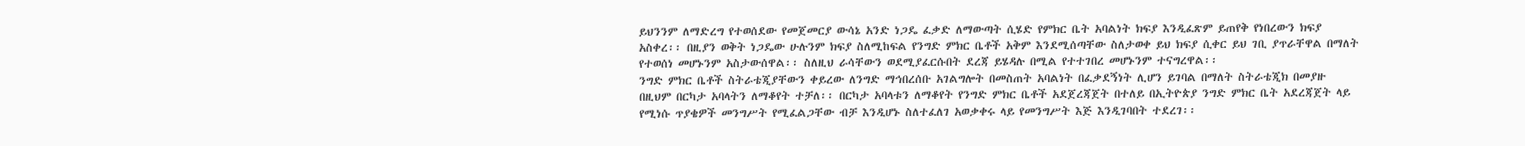ይህንንም ለማድረግ የተወሰደው የመጀመርያ ውሳኔ አንድ ነጋዴ ፈቃድ ለማውጣት ሲሄድ የምክር ቤት አባልነት ክፍያ እንዲፈጽም ይጠየቅ የነበረውን ክፍያ አስቀረ፡፡ በዚያን ወቅት ነጋዴው ሁሉንም ክፍያ ስለሚከፍል የንግድ ምክር ቤቶች አቅም እንደሚሰጣቸው ስለታወቀ ይህ ክፍያ ሲቀር ይህ ገቢ ያጥራቸዋል በማለት የተወሰነ መሆኑንም አስታውሰዋል፡፡ ስለዚህ ራሳቸውን ወደሚያፈርሱበት ደረጃ ይሄዳሉ በሚል የተተገበረ መሆኑንም ተናግረዋል፡፡
ንግድ ምክር ቤቶች ስትራቴጂያቸውን ቀይረው ለንግድ ማኅበረሰቡ አገልግሎት በመስጠት አባልነት በፈቃደኝነት ሊሆን ይገባል በማለት ስትራቴጂክ በመያዙ በዚህም በርካታ አባላትን ለማቆየት ተቻለ፡፡ በርካታ አባላቱን ለማቆየት የንግድ ምክር ቤቶች አደጀረጃጀት በተለይ በኢትዮጵያ ንግድ ምክር ቤት አደረጃጀት ላይ የሚነሱ ጥያቄዎች መንግሥት የሚፈልጋቸው ብቻ እንዲሆኑ ስለተፈለገ አወቃቀሩ ላይ የመንግሥት እጅ እንዲገባበት ተደረገ፡፡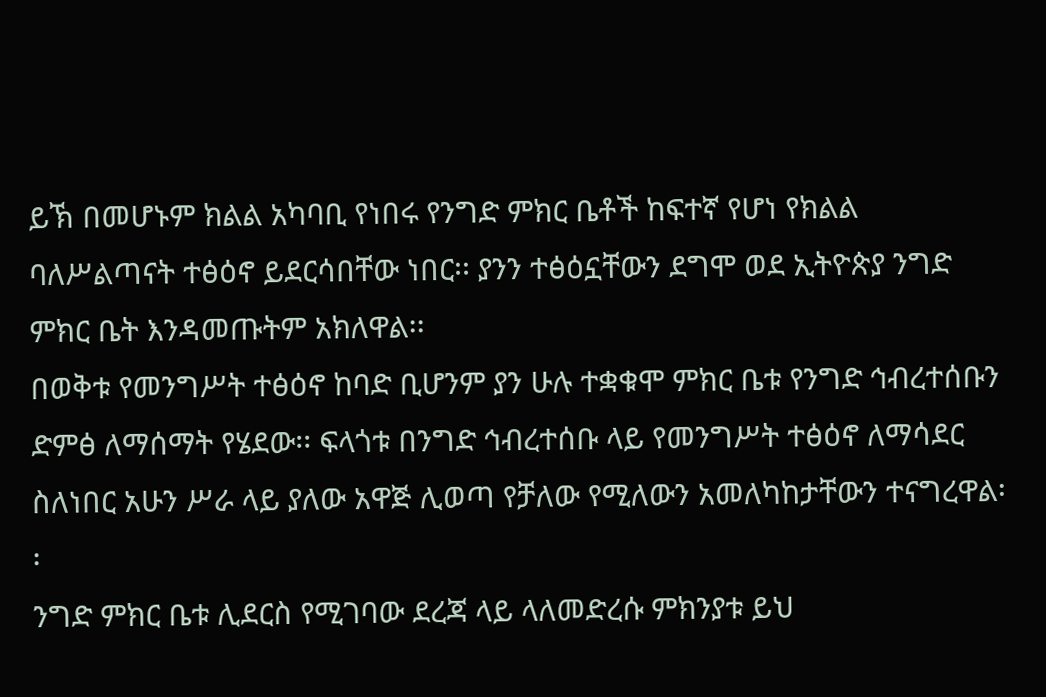ይኽ በመሆኑም ክልል አካባቢ የነበሩ የንግድ ምክር ቤቶች ከፍተኛ የሆነ የክልል ባለሥልጣናት ተፅዕኖ ይደርሳበቸው ነበር፡፡ ያንን ተፅዕኗቸውን ደግሞ ወደ ኢትዮጵያ ንግድ ምክር ቤት እንዳመጡትም አክለዋል፡፡
በወቅቱ የመንግሥት ተፅዕኖ ከባድ ቢሆንም ያን ሁሉ ተቋቁሞ ምክር ቤቱ የንግድ ኅብረተሰቡን ድምፅ ለማሰማት የሄደው፡፡ ፍላጎቱ በንግድ ኅብረተሰቡ ላይ የመንግሥት ተፅዕኖ ለማሳደር ስለነበር አሁን ሥራ ላይ ያለው አዋጅ ሊወጣ የቻለው የሚለውን አመለካከታቸውን ተናግረዋል፡፡
ንግድ ምክር ቤቱ ሊደርስ የሚገባው ደረጃ ላይ ላለመድረሱ ምክንያቱ ይህ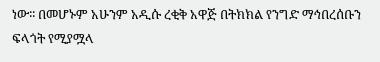ነው፡፡ በመሆኑም አሁንም አዲሱ ረቂቅ አዋጅ በትክክል የንግድ ማኅበረሰቡን ፍላጎት የሚያሟላ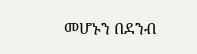መሆኑን በደንብ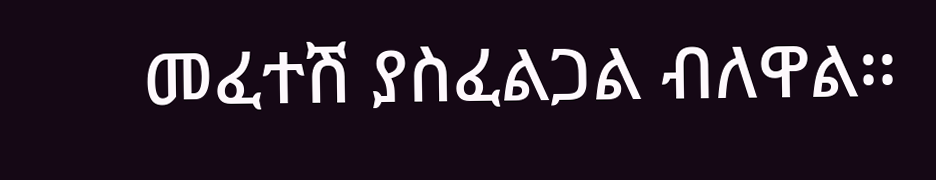መፈተሽ ያስፈልጋል ብለዋል፡፡